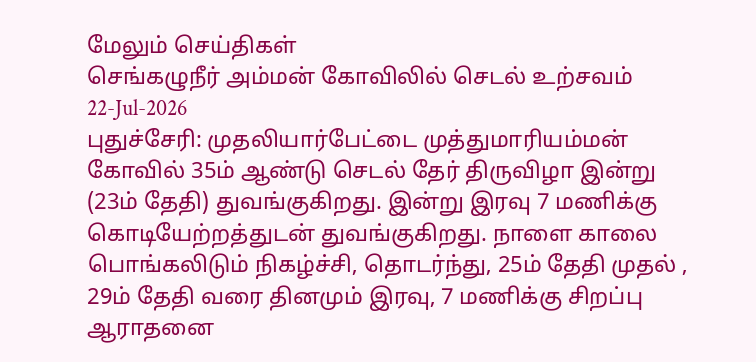மேலும் செய்திகள்
செங்கழுநீர் அம்மன் கோவிலில் செடல் உற்சவம்
22-Jul-2026
புதுச்சேரி: முதலியார்பேட்டை முத்துமாரியம்மன் கோவில் 35ம் ஆண்டு செடல் தேர் திருவிழா இன்று (23ம் தேதி) துவங்குகிறது. இன்று இரவு 7 மணிக்கு கொடியேற்றத்துடன் துவங்குகிறது. நாளை காலை பொங்கலிடும் நிகழ்ச்சி, தொடர்ந்து, 25ம் தேதி முதல் , 29ம் தேதி வரை தினமும் இரவு, 7 மணிக்கு சிறப்பு ஆராதனை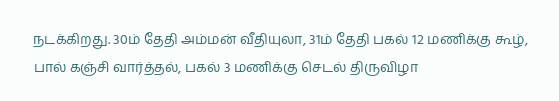நடக்கிறது. 30ம் தேதி அம்மன் வீதியுலா, 31ம் தேதி பகல் 12 மணிக்கு கூழ், பால் கஞ்சி வார்த்தல், பகல் 3 மணிக்கு செடல் திருவிழா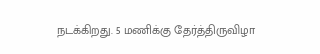நடக்கிறது. 5 மணிக்கு தேர்த்திருவிழா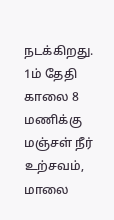நடக்கிறது. 1ம் தேதி காலை 8 மணிக்கு மஞ்சள் நீர் உற்சவம், மாலை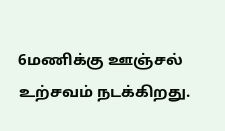6மணிக்கு ஊஞ்சல் உற்சவம் நடக்கிறது.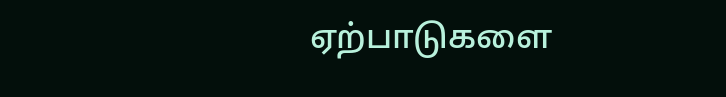ஏற்பாடுகளை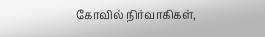கோவில் நிர்வாகிகள்,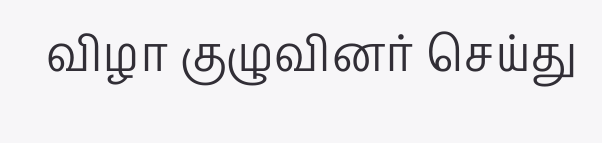விழா குழுவினர் செய்து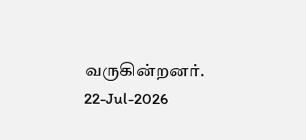வருகின்றனர்.
22-Jul-2026